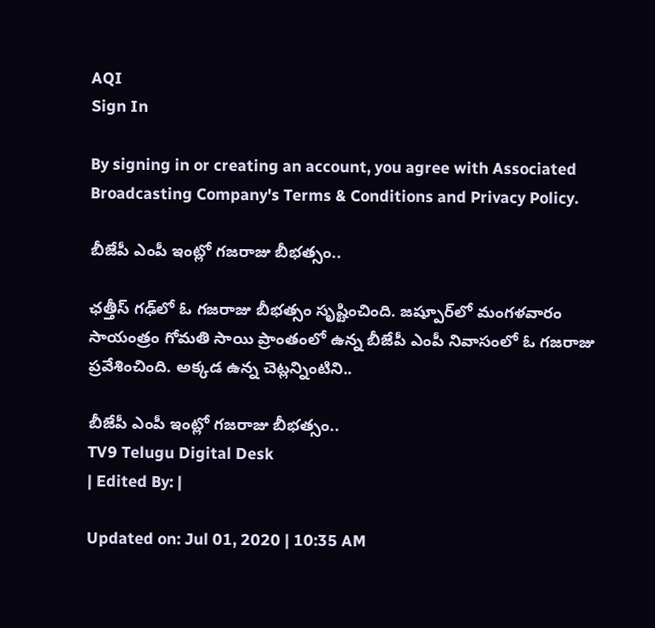AQI
Sign In

By signing in or creating an account, you agree with Associated Broadcasting Company's Terms & Conditions and Privacy Policy.

బీజేపీ ఎంపీ ఇంట్లో గజరాజు బీభత్సం..

ఛత్తీస్‌ గఢ్‌లో ఓ గజరాజు బీభత్సం సృష్టించింది. జష్పూర్‌లో మంగళవారం సాయంత్రం గోమతి సాయి ప్రాంతంలో ఉన్న బీజేపీ ఎంపీ నివాసంలో ఓ గజరాజు ప్రవేశించింది. అక్కడ ఉన్న చెట్లన్నింటిని..

బీజేపీ ఎంపీ ఇంట్లో గజరాజు బీభత్సం..
TV9 Telugu Digital Desk
| Edited By: |

Updated on: Jul 01, 2020 | 10:35 AM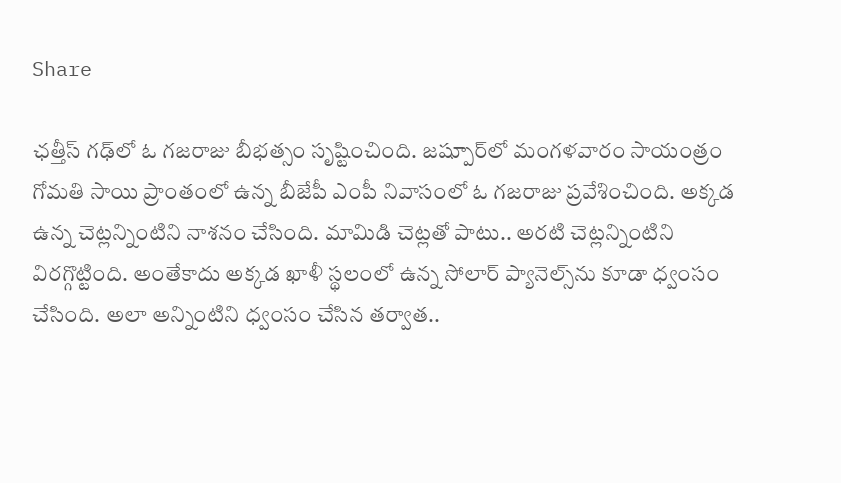Share

ఛత్తీస్‌ గఢ్‌లో ఓ గజరాజు బీభత్సం సృష్టించింది. జష్పూర్‌లో మంగళవారం సాయంత్రం గోమతి సాయి ప్రాంతంలో ఉన్న బీజేపీ ఎంపీ నివాసంలో ఓ గజరాజు ప్రవేశించింది. అక్కడ ఉన్న చెట్లన్నింటిని నాశనం చేసింది. మామిడి చెట్లతో పాటు.. అరటి చెట్లన్నింటిని విరగ్గొట్టింది. అంతేకాదు అక్కడ ఖాళీ స్థలంలో ఉన్న సోలార్ ప్యానెల్స్‌ను కూడా ధ్వంసం చేసింది. అలా అన్నింటిని ధ్వంసం చేసిన తర్వాత..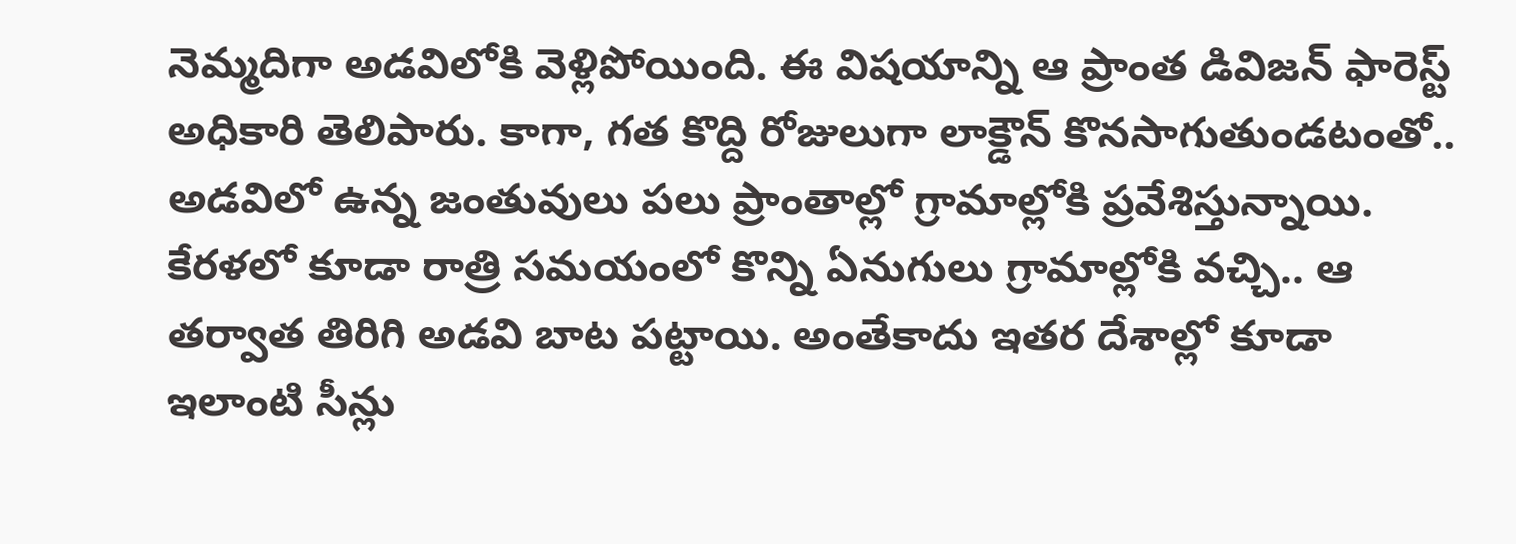నెమ్మదిగా అడవిలోకి వెళ్లిపోయింది. ఈ విషయాన్ని ఆ ప్రాంత డివిజన్ ఫారెస్ట్ అధికారి తెలిపారు. కాగా, గత కొద్ది రోజులుగా లాక్డౌన్ కొనసాగుతుండటంతో.. అడవిలో ఉన్న జంతువులు పలు ప్రాంతాల్లో గ్రామాల్లోకి ప్రవేశిస్తున్నాయి. కేరళలో కూడా రాత్రి సమయంలో కొన్ని ఏనుగులు గ్రామాల్లోకి వచ్చి.. ఆ తర్వాత తిరిగి అడవి బాట పట్టాయి. అంతేకాదు ఇతర దేశాల్లో కూడా ఇలాంటి సీన్లు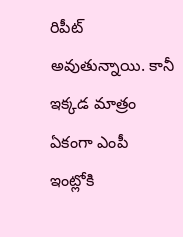రిపీట్ అవుతున్నాయి. కానీ ఇక్కడ మాత్రం ఏకంగా ఎంపీ ఇంట్లోకి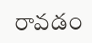రావడం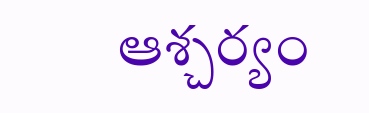ఆశ్చర్యం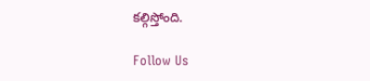కల్గిస్తోంది.

Follow Us